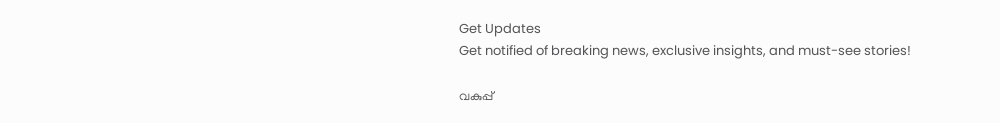Get Updates
Get notified of breaking news, exclusive insights, and must-see stories!

വകുപ്പ്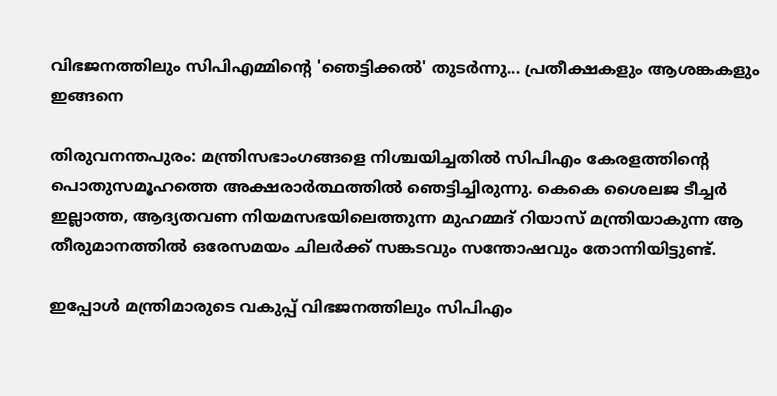വിഭജനത്തിലും സിപിഎമ്മിന്റെ 'ഞെട്ടിക്കല്‍' തുടര്‍ന്നു... പ്രതീക്ഷകളും ആശങ്കകളും ഇങ്ങനെ

തിരുവനന്തപുരം: മന്ത്രിസഭാംഗങ്ങളെ നിശ്ചയിച്ചതില്‍ സിപിഎം കേരളത്തിന്റെ പൊതുസമൂഹത്തെ അക്ഷരാര്‍ത്ഥത്തില്‍ ഞെട്ടിച്ചിരുന്നു. കെകെ ശൈലജ ടീച്ചര്‍ ഇല്ലാത്ത, ആദ്യതവണ നിയമസഭയിലെത്തുന്ന മുഹമ്മദ് റിയാസ് മന്ത്രിയാകുന്ന ആ തീരുമാനത്തില്‍ ഒരേസമയം ചിലര്‍ക്ക് സങ്കടവും സന്തോഷവും തോന്നിയിട്ടുണ്ട്.

ഇപ്പോള്‍ മന്ത്രിമാരുടെ വകുപ്പ് വിഭജനത്തിലും സിപിഎം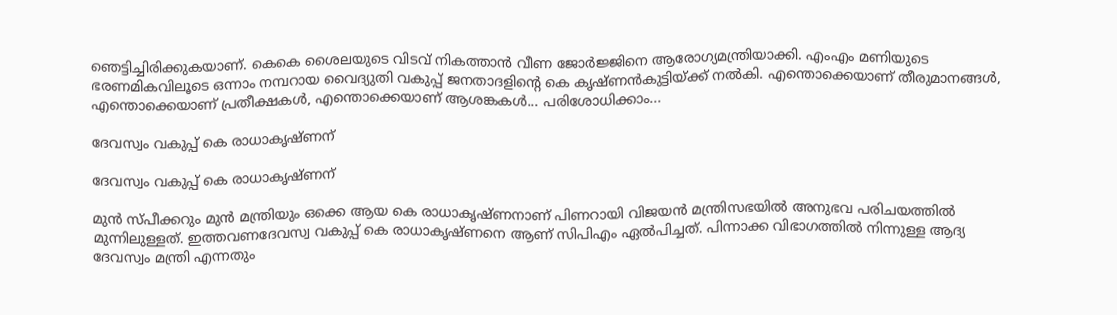ഞെട്ടിച്ചിരിക്കുകയാണ്. കെകെ ശൈലയുടെ വിടവ് നികത്താന്‍ വീണ ജോര്‍ജ്ജിനെ ആരോഗ്യമന്ത്രിയാക്കി. എംഎം മണിയുടെ ഭരണമികവിലൂടെ ഒന്നാം നമ്പറായ വൈദ്യുതി വകുപ്പ് ജനതാദളിന്റെ കെ കൃഷ്ണന്‍കുട്ടിയ്ക്ക് നല്‍കി. എന്തൊക്കെയാണ് തീരുമാനങ്ങള്‍, എന്തൊക്കെയാണ് പ്രതീക്ഷകള്‍, എന്തൊക്കെയാണ് ആശങ്കകള്‍... പരിശോധിക്കാം...

ദേവസ്വം വകുപ്പ് കെ രാധാകൃഷ്ണന്

ദേവസ്വം വകുപ്പ് കെ രാധാകൃഷ്ണന്

മുന്‍ സ്പീക്കറും മുന്‍ മന്ത്രിയും ഒക്കെ ആയ കെ രാധാകൃഷ്ണനാണ് പിണറായി വിജയന്‍ മന്ത്രിസഭയില്‍ അനുഭവ പരിചയത്തില്‍ മുന്നിലുള്ളത്. ഇത്തവണദേവസ്വ വകുപ്പ് കെ രാധാകൃഷ്ണനെ ആണ് സിപിഎം ഏല്‍പിച്ചത്. പിന്നാക്ക വിഭാഗത്തില്‍ നിന്നുള്ള ആദ്യ ദേവസ്വം മന്ത്രി എന്നതും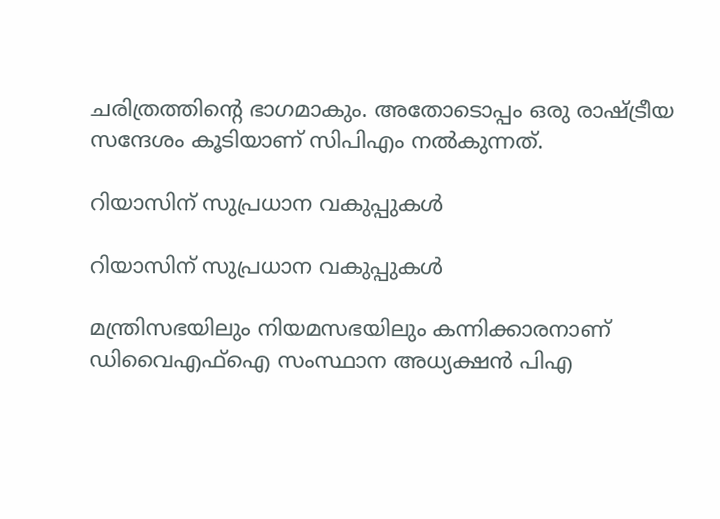ചരിത്രത്തിന്റെ ഭാഗമാകും. അതോടൊപ്പം ഒരു രാഷ്ട്രീയ സന്ദേശം കൂടിയാണ് സിപിഎം നല്‍കുന്നത്.

റിയാസിന് സുപ്രധാന വകുപ്പുകള്‍

റിയാസിന് സുപ്രധാന വകുപ്പുകള്‍

മന്ത്രിസഭയിലും നിയമസഭയിലും കന്നിക്കാരനാണ് ഡിവൈഎഫ്‌ഐ സംസ്ഥാന അധ്യക്ഷന്‍ പിഎ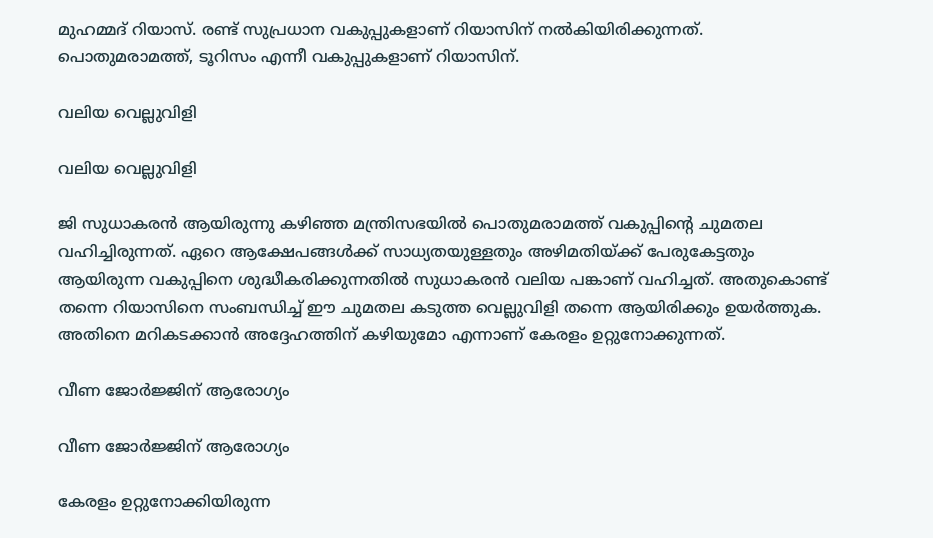മുഹമ്മദ് റിയാസ്. രണ്ട് സുപ്രധാന വകുപ്പുകളാണ് റിയാസിന് നല്‍കിയിരിക്കുന്നത്. പൊതുമരാമത്ത്, ടൂറിസം എന്നീ വകുപ്പുകളാണ് റിയാസിന്.

വലിയ വെല്ലുവിളി

വലിയ വെല്ലുവിളി

ജി സുധാകരന്‍ ആയിരുന്നു കഴിഞ്ഞ മന്ത്രിസഭയില്‍ പൊതുമരാമത്ത് വകുപ്പിന്റെ ചുമതല വഹിച്ചിരുന്നത്. ഏറെ ആക്ഷേപങ്ങള്‍ക്ക് സാധ്യതയുള്ളതും അഴിമതിയ്ക്ക് പേരുകേട്ടതും ആയിരുന്ന വകുപ്പിനെ ശുദ്ധീകരിക്കുന്നതില്‍ സുധാകരന്‍ വലിയ പങ്കാണ് വഹിച്ചത്. അതുകൊണ്ട് തന്നെ റിയാസിനെ സംബന്ധിച്ച് ഈ ചുമതല കടുത്ത വെല്ലുവിളി തന്നെ ആയിരിക്കും ഉയര്‍ത്തുക. അതിനെ മറികടക്കാന്‍ അദ്ദേഹത്തിന് കഴിയുമോ എന്നാണ് കേരളം ഉറ്റുനോക്കുന്നത്.

വീണ ജോര്‍ജ്ജിന് ആരോഗ്യം

വീണ ജോര്‍ജ്ജിന് ആരോഗ്യം

കേരളം ഉറ്റുനോക്കിയിരുന്ന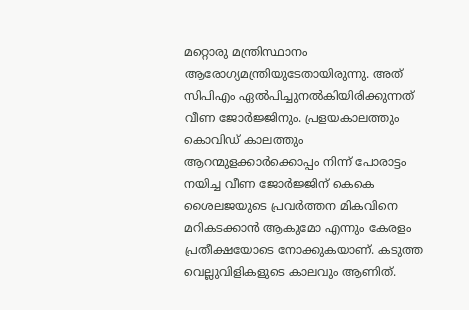മറ്റൊരു മന്ത്രിസ്ഥാനം ആരോഗ്യമന്ത്രിയുടേതായിരുന്നു. അത് സിപിഎം ഏല്‍പിച്ചുനല്‍കിയിരിക്കുന്നത് വീണ ജോര്‍ജ്ജിനും. പ്രളയകാലത്തും കൊവിഡ് കാലത്തും ആറന്മുളക്കാര്‍ക്കൊപ്പം നിന്ന് പോരാട്ടം നയിച്ച വീണ ജോര്‍ജ്ജിന് കെകെ ശൈലജയുടെ പ്രവര്‍ത്തന മികവിനെ മറികടക്കാന്‍ ആകുമോ എന്നും കേരളം പ്രതീക്ഷയോടെ നോക്കുകയാണ്. കടുത്ത വെല്ലുവിളികളുടെ കാലവും ആണിത്.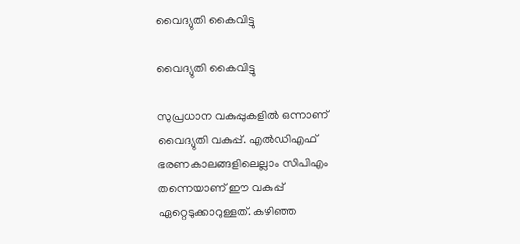വൈദ്യുതി കൈവിട്ടു

വൈദ്യുതി കൈവിട്ടു

സുപ്രധാന വകുപ്പുകളില്‍ ഒന്നാണ് വൈദ്യുതി വകുപ്പ്. എല്‍ഡിഎഫ് ഭരണകാലങ്ങളിലെല്ലാം സിപിഎം തന്നെയാണ് ഈ വകുപ്പ് ഏറ്റെടുക്കാറുള്ളത്. കഴിഞ്ഞ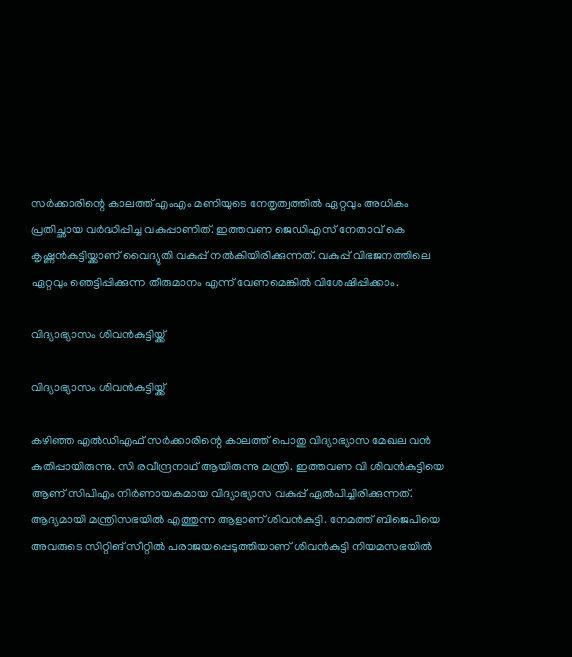സര്‍ക്കാരിന്റെ കാലത്ത് എംഎം മണിയുടെ നേതൃത്വത്തില്‍ ഏറ്റവും അധികം പ്രതിച്ഛായ വര്‍ദ്ധിപ്പിച്ച വകുപ്പാണിത്. ഇത്തവണ ജെഡിഎസ് നേതാവ് കെ കൃഷ്ണന്‍കുട്ടിയ്ക്കാണ് വൈദ്യുതി വകുപ്പ് നല്‍കിയിരിക്കുന്നത്. വകുപ്പ് വിഭജനത്തിലെ ഏറ്റവും ഞെട്ടിപ്പിക്കുന്ന തീരുമാനം എന്ന് വേണമെങ്കില്‍ വിശേഷിപ്പിക്കാം.

വിദ്യാഭ്യാസം ശിവന്‍കുട്ടിയ്ക്ക്

വിദ്യാഭ്യാസം ശിവന്‍കുട്ടിയ്ക്ക്

കഴിഞ്ഞ എല്‍ഡിഎഫ് സര്‍ക്കാരിന്റെ കാലത്ത് പൊതു വിദ്യാഭ്യാസ മേഖല വന്‍ കുതിപ്പായിരുന്നു. സി രവീന്ദ്രനാഥ് ആയിരുന്നു മന്ത്രി. ഇത്തവണ വി ശിവന്‍കുട്ടിയെ ആണ് സിപിഎം നിര്‍ണായകമായ വിദ്യാഭ്യാസ വകുപ്പ് ഏല്‍പിച്ചിരിക്കുന്നത്. ആദ്യമായി മന്ത്രിസഭയില്‍ എത്തുന്ന ആളാണ് ശിവന്‍കുട്ടി. നേമത്ത് ബിജെപിയെ അവരുടെ സിറ്റിങ് സീറ്റില്‍ പരാജയപ്പെടുത്തിയാണ് ശിവന്‍കുട്ടി നിയമസഭയില്‍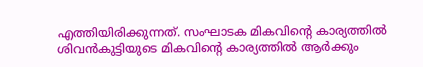എത്തിയിരിക്കുന്നത്. സംഘാടക മികവിന്റെ കാര്യത്തില്‍ ശിവന്‍കുട്ടിയുടെ മികവിന്റെ കാര്യത്തില്‍ ആര്‍ക്കും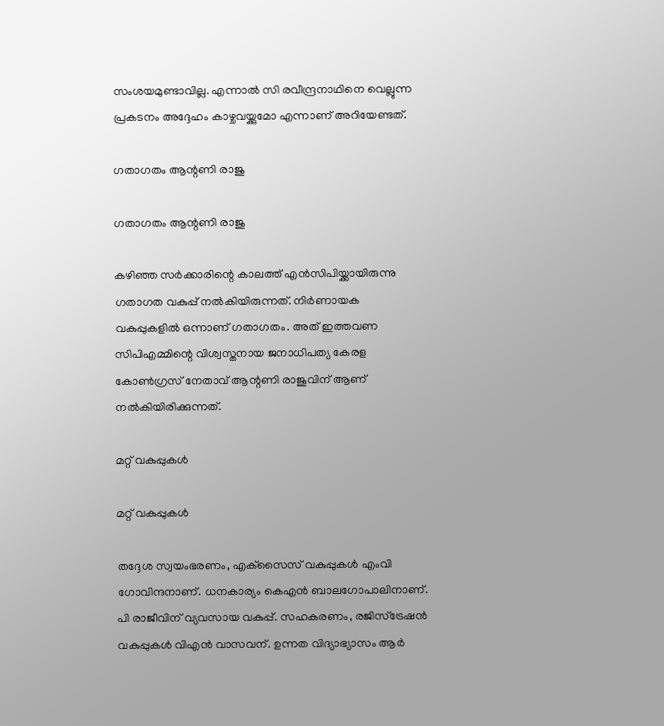സംശയമുണ്ടാവില്ല. എന്നാല്‍ സി രവീന്ദ്രനാഥിനെ വെല്ലുന്ന പ്രകടനം അദ്ദേഹം കാഴ്ചവയ്ക്കുമോ എന്നാണ് അറിയേണ്ടത്.

ഗതാഗതം ആന്റണി രാജു

ഗതാഗതം ആന്റണി രാജു

കഴിഞ്ഞ സര്‍ക്കാരിന്റെ കാലത്ത് എന്‍സിപിയ്ക്കായിരുന്നു ഗതാഗത വകുപ്പ് നല്‍കിയിരുന്നത്. നിര്‍ണായക വകുപ്പുകളില്‍ ഒന്നാണ് ഗതാഗതം. അത് ഇത്തവണ സിപിഎമ്മിന്റെ വിശ്വസ്തനായ ജനാധിപത്യ കേരള കോണ്‍ഗ്രസ് നേതാവ് ആന്റണി രാജുവിന് ആണ് നല്‍കിയിരിക്കുന്നത്.

മറ്റ് വകുപ്പുകള്‍

മറ്റ് വകുപ്പുകള്‍

തദ്ദേശ സ്വയംഭരണം, എക്‌സൈസ് വകുപ്പുകള്‍ എംവി ഗോവിന്ദനാണ്. ധനകാര്യം കെഎന്‍ ബാലഗോപാലിനാണ്. പി രാജീവിന് വ്യവസായ വകുപ്പ്. സഹകരണം, രജിസ്‌ട്രേഷന്‍ വകുപ്പുകള്‍ വിഎന്‍ വാസവന്. ഉന്നത വിദ്യാഭ്യാസം ആര്‍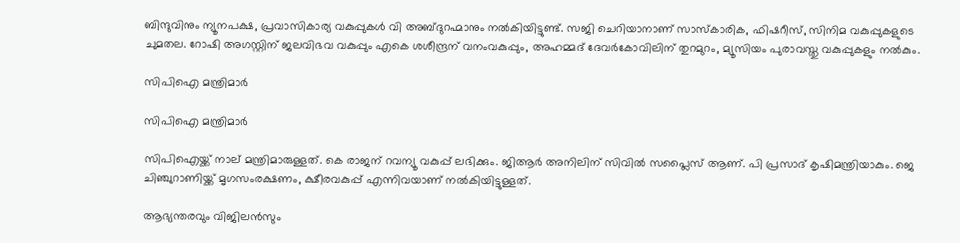ബിന്ദുവിനും ന്യൂനപക്ഷ, പ്രവാസികാര്യ വകുപ്പുകള്‍ വി അബ്ദുറഹ്മാനും നല്‍കിയിട്ടുണ്ട്. സജി ചെറിയാനാണ് സാസ്‌കാരിക, ഫിഷറീസ്, സിനിമ വകുപ്പുകളുടെ ചുമതല. റോഷി അഗസ്റ്റിന് ജലവിഭവ വകുപ്പും എകെ ശശീന്ദ്രന് വനംവകുപ്പും, അഹമ്മദ് ദേവര്‍കോവിലിന് തുറമുറം, മ്യൂസിയം പുരാവസ്തു വകുപ്പുകളും നല്‍കും.

സിപിഐ മന്ത്രിമാര്‍

സിപിഐ മന്ത്രിമാര്‍

സിപിഐയ്ക്ക് നാല് മന്ത്രിമാരുള്ളത്. കെ രാജന് റവന്യൂ വകുപ്പ് ലഭിക്കും. ജിആര്‍ അനിലിന് സിവില്‍ സപ്ലൈസ് ആണ്. പി പ്രസാദ് കൃഷിമന്ത്രിയാകും. ജെ ചിഞ്ചുറാണിയ്ക്ക് മൃഗസംരക്ഷണം, ക്ഷീരവകുപ്പ് എന്നിവയാണ് നല്‍കിയിട്ടുള്ളത്.

ആഭ്യന്തരവും വിജിലന്‍സും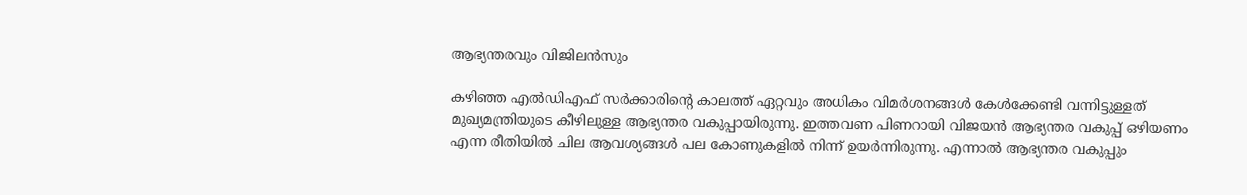ആഭ്യന്തരവും വിജിലന്‍സും

കഴിഞ്ഞ എല്‍ഡിഎഫ് സര്‍ക്കാരിന്റെ കാലത്ത് ഏറ്റവും അധികം വിമര്‍ശനങ്ങള്‍ കേള്‍ക്കേണ്ടി വന്നിട്ടുള്ളത് മുഖ്യമന്ത്രിയുടെ കീഴിലുള്ള ആഭ്യന്തര വകുപ്പായിരുന്നു. ഇത്തവണ പിണറായി വിജയന്‍ ആഭ്യന്തര വകുപ്പ് ഒഴിയണം എന്ന രീതിയില്‍ ചില ആവശ്യങ്ങള്‍ പല കോണുകളില്‍ നിന്ന് ഉയര്‍ന്നിരുന്നു. എന്നാല്‍ ആഭ്യന്തര വകുപ്പും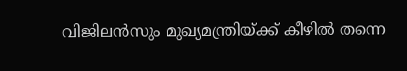വിജിലന്‍സും മുഖ്യമന്ത്രിയ്ക്ക് കീഴില്‍ തന്നെ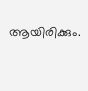ആയിരിക്കും.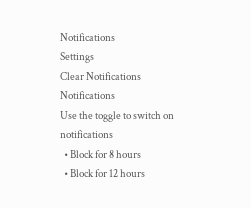Notifications
Settings
Clear Notifications
Notifications
Use the toggle to switch on notifications
  • Block for 8 hours
  • Block for 12 hours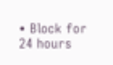• Block for 24 hours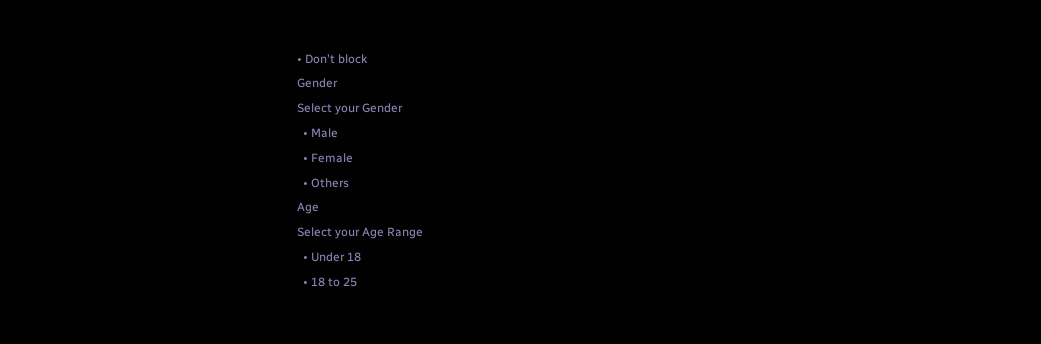• Don't block
Gender
Select your Gender
  • Male
  • Female
  • Others
Age
Select your Age Range
  • Under 18
  • 18 to 25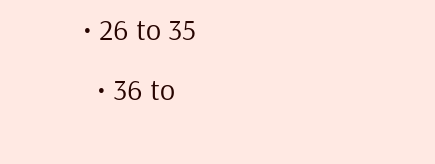• 26 to 35
  • 36 to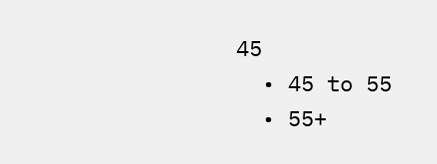45
  • 45 to 55
  • 55+